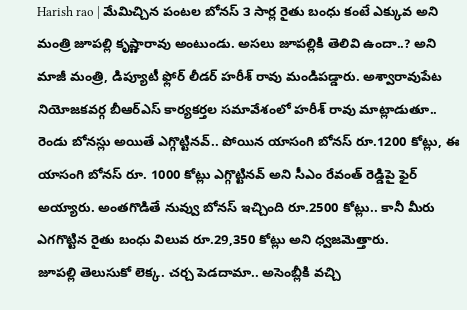Harish rao | మేమిచ్చిన పంటల బోనస్ ౩ సార్ల రైతు బంధు కంటే ఎక్కువ అని మంత్రి జూపల్లి కృష్ణారావు అంటుండు. అసలు జూపల్లికి తెలివి ఉందా..? అని మాజీ మంత్రి, డిప్యూటీ ఫ్లోర్ లీడర్ హరీశ్ రావు మండిపడ్డారు. అశ్వారావుపేట నియోజకవర్గ బీఆర్ఎస్ కార్యకర్తల సమావేశంలో హరీశ్ రావు మాట్లాడుతూ.. రెండు బోనస్లు అయితే ఎగ్గొట్టినవ్.. పోయిన యాసంగి బోనస్ రూ.1200 కోట్లు, ఈ యాసంగి బోనస్ రూ. 1000 కోట్లు ఎగ్గొట్టినవ్ అని సీఎం రేవంత్ రెడ్డిపై ఫైర్ అయ్యారు. అంతగొడితే నువ్వు బోనస్ ఇచ్చింది రూ.2500 కోట్లు.. కానీ మీరు ఎగగొట్టిన రైతు బంధు విలువ రూ.29,350 కోట్లు అని ధ్వజమెత్తారు.
జూపల్లి తెలుసుకో లెక్క. చర్చ పెడదామా.. అసెంబ్లీకి వచ్చి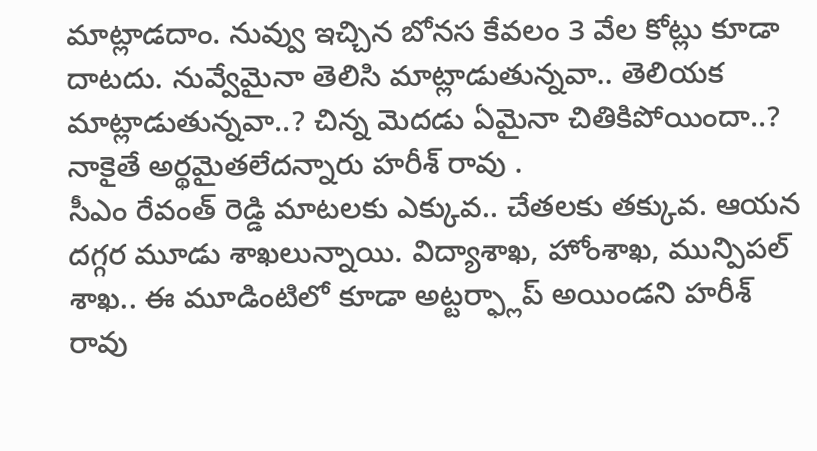మాట్లాడదాం. నువ్వు ఇచ్చిన బోనస కేవలం 3 వేల కోట్లు కూడా దాటదు. నువ్వేమైనా తెలిసి మాట్లాడుతున్నవా.. తెలియక మాట్లాడుతున్నవా..? చిన్న మెదడు ఏమైనా చితికిపోయిందా..? నాకైతే అర్థమైతలేదన్నారు హరీశ్ రావు .
సీఎం రేవంత్ రెడ్డి మాటలకు ఎక్కువ.. చేతలకు తక్కువ. ఆయన దగ్గర మూడు శాఖలున్నాయి. విద్యాశాఖ, హోంశాఖ, మున్పిపల్ శాఖ.. ఈ మూడింటిలో కూడా అట్టర్ఫ్లాప్ అయిండని హరీశ్ రావు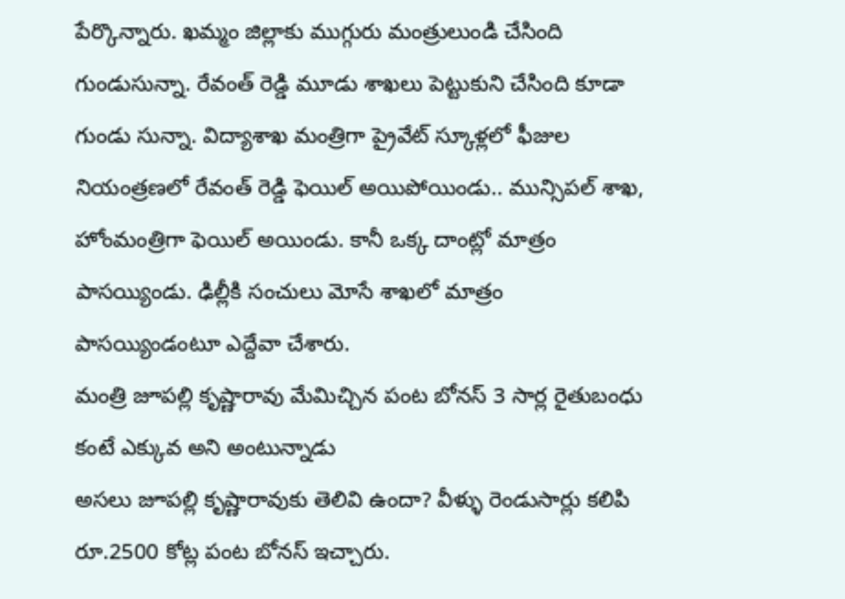పేర్కొన్నారు. ఖమ్మం జిల్లాకు ముగ్గురు మంత్రులుండి చేసింది గుండుసున్నా. రేవంత్ రెడ్డి మూడు శాఖలు పెట్టుకుని చేసింది కూడా గుండు సున్నా. విద్యాశాఖ మంత్రిగా ప్రైవేట్ స్కూళ్లలో ఫీజుల నియంత్రణలో రేవంత్ రెడ్డి ఫెయిల్ అయిపోయిండు.. మున్సిపల్ శాఖ, హోంమంత్రిగా ఫెయిల్ అయిండు. కానీ ఒక్క దాంట్లో మాత్రం పాసయ్యిండు. ఢిల్లీకి సంచులు మోసే శాఖలో మాత్రం పాసయ్యిండంటూ ఎద్దేవా చేశారు.
మంత్రి జూపల్లి కృష్ణారావు మేమిచ్చిన పంట బోనస్ 3 సార్ల రైతుబంధు కంటే ఎక్కువ అని అంటున్నాడు
అసలు జూపల్లి కృష్ణారావుకు తెలివి ఉందా? వీళ్ళు రెండుసార్లు కలిపి రూ.2500 కోట్ల పంట బోనస్ ఇచ్చారు.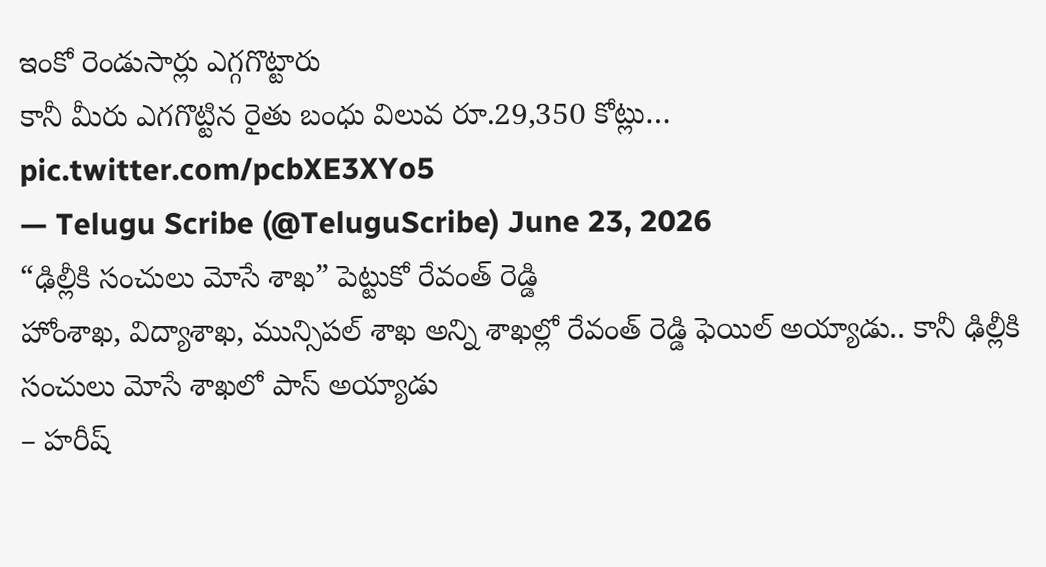ఇంకో రెండుసార్లు ఎగ్గగొట్టారు
కానీ మీరు ఎగగొట్టిన రైతు బంధు విలువ రూ.29,350 కోట్లు… pic.twitter.com/pcbXE3XYo5
— Telugu Scribe (@TeluguScribe) June 23, 2026
“ఢిల్లీకి సంచులు మోసే శాఖ” పెట్టుకో రేవంత్ రెడ్డి
హోంశాఖ, విద్యాశాఖ, మున్సిపల్ శాఖ అన్ని శాఖల్లో రేవంత్ రెడ్డి ఫెయిల్ అయ్యాడు.. కానీ ఢిల్లీకి సంచులు మోసే శాఖలో పాస్ అయ్యాడు
– హరీష్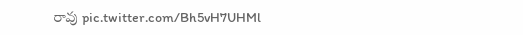రావు pic.twitter.com/Bh5vH7UHMl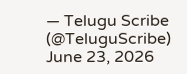— Telugu Scribe (@TeluguScribe) June 23, 2026